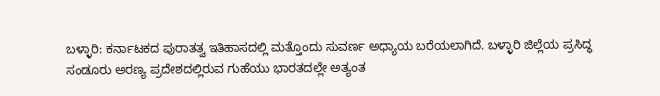ಬಳ್ಳಾರಿ: ಕರ್ನಾಟಕದ ಪುರಾತತ್ವ ಇತಿಹಾಸದಲ್ಲಿ ಮತ್ತೊಂದು ಸುವರ್ಣ ಅಧ್ಯಾಯ ಬರೆಯಲಾಗಿದೆ. ಬಳ್ಳಾರಿ ಜಿಲ್ಲೆಯ ಪ್ರಸಿದ್ಧ ಸಂಡೂರು ಅರಣ್ಯ ಪ್ರದೇಶದಲ್ಲಿರುವ ಗುಹೆಯು ಭಾರತದಲ್ಲೇ ಅತ್ಯಂತ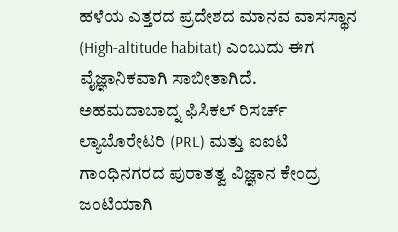ಹಳೆಯ ಎತ್ತರದ ಪ್ರದೇಶದ ಮಾನವ ವಾಸಸ್ಥಾನ (High-altitude habitat) ಎಂಬುದು ಈಗ ವೈಜ್ಞಾನಿಕವಾಗಿ ಸಾಬೀತಾಗಿದೆ.
ಅಹಮದಾಬಾದ್ನ ಫಿಸಿಕಲ್ ರಿಸರ್ಚ್ ಲ್ಯಾಬೊರೇಟರಿ (PRL) ಮತ್ತು ಐಐಟಿ ಗಾಂಧಿನಗರದ ಪುರಾತತ್ವ ವಿಜ್ಞಾನ ಕೇಂದ್ರ ಜಂಟಿಯಾಗಿ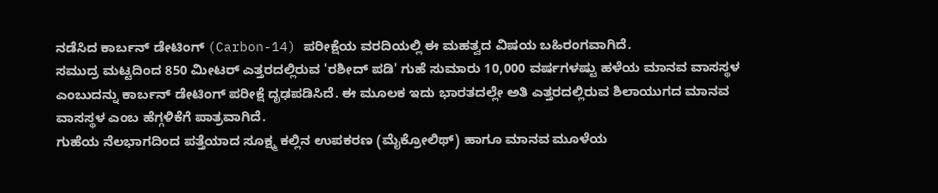ನಡೆಸಿದ ಕಾರ್ಬನ್ ಡೇಟಿಂಗ್ (Carbon-14) ಪರೀಕ್ಷೆಯ ವರದಿಯಲ್ಲಿ ಈ ಮಹತ್ವದ ವಿಷಯ ಬಹಿರಂಗವಾಗಿದೆ.
ಸಮುದ್ರ ಮಟ್ಟದಿಂದ 850 ಮೀಟರ್ ಎತ್ತರದಲ್ಲಿರುವ 'ರಶೀದ್ ಪಡಿ' ಗುಹೆ ಸುಮಾರು 10,000 ವರ್ಷಗಳಷ್ಟು ಹಳೆಯ ಮಾನವ ವಾಸಸ್ಥಳ ಎಂಬುದನ್ನು ಕಾರ್ಬನ್ ಡೇಟಿಂಗ್ ಪರೀಕ್ಷೆ ದೃಢಪಡಿಸಿದೆ. ಈ ಮೂಲಕ ಇದು ಭಾರತದಲ್ಲೇ ಅತಿ ಎತ್ತರದಲ್ಲಿರುವ ಶಿಲಾಯುಗದ ಮಾನವ ವಾಸಸ್ಥಳ ಎಂಬ ಹೆಗ್ಗಳಿಕೆಗೆ ಪಾತ್ರವಾಗಿದೆ.
ಗುಹೆಯ ನೆಲಭಾಗದಿಂದ ಪತ್ತೆಯಾದ ಸೂಕ್ಷ್ಮ ಕಲ್ಲಿನ ಉಪಕರಣ (ಮೈಕ್ರೋಲಿಥ್) ಹಾಗೂ ಮಾನವ ಮೂಳೆಯ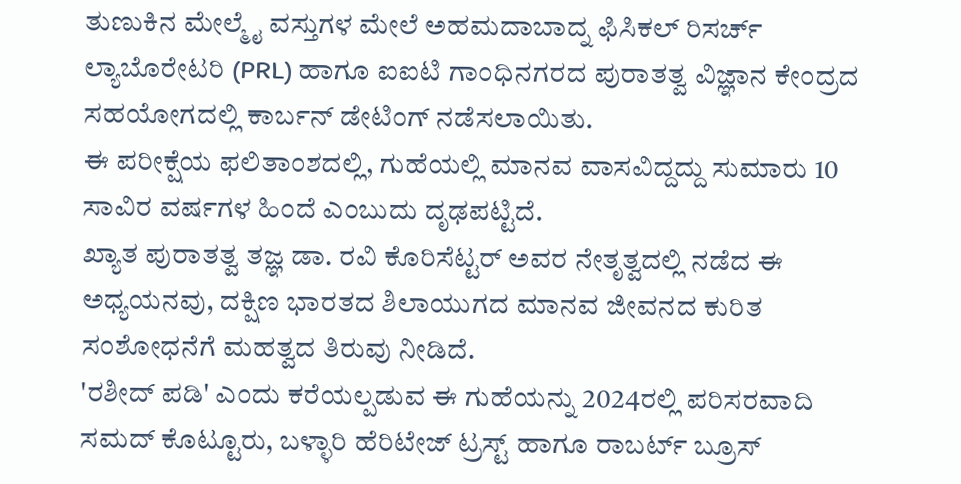ತುಣುಕಿನ ಮೇಲ್ಮೈ ವಸ್ತುಗಳ ಮೇಲೆ ಅಹಮದಾಬಾದ್ನ ಫಿಸಿಕಲ್ ರಿಸರ್ಚ್ ಲ್ಯಾಬೊರೇಟರಿ (PRL) ಹಾಗೂ ಐಐಟಿ ಗಾಂಧಿನಗರದ ಪುರಾತತ್ವ ವಿಜ್ಞಾನ ಕೇಂದ್ರದ ಸಹಯೋಗದಲ್ಲಿ ಕಾರ್ಬನ್ ಡೇಟಿಂಗ್ ನಡೆಸಲಾಯಿತು.
ಈ ಪರೀಕ್ಷೆಯ ಫಲಿತಾಂಶದಲ್ಲಿ, ಗುಹೆಯಲ್ಲಿ ಮಾನವ ವಾಸವಿದ್ದದ್ದು ಸುಮಾರು 10 ಸಾವಿರ ವರ್ಷಗಳ ಹಿಂದೆ ಎಂಬುದು ದೃಢಪಟ್ಟಿದೆ.
ಖ್ಯಾತ ಪುರಾತತ್ವ ತಜ್ಞ ಡಾ. ರವಿ ಕೊರಿಸೆಟ್ಟರ್ ಅವರ ನೇತೃತ್ವದಲ್ಲಿ ನಡೆದ ಈ ಅಧ್ಯಯನವು, ದಕ್ಷಿಣ ಭಾರತದ ಶಿಲಾಯುಗದ ಮಾನವ ಜೀವನದ ಕುರಿತ ಸಂಶೋಧನೆಗೆ ಮಹತ್ವದ ತಿರುವು ನೀಡಿದೆ.
'ರಶೀದ್ ಪಡಿ' ಎಂದು ಕರೆಯಲ್ಪಡುವ ಈ ಗುಹೆಯನ್ನು 2024ರಲ್ಲಿ ಪರಿಸರವಾದಿ ಸಮದ್ ಕೊಟ್ಟೂರು, ಬಳ್ಳಾರಿ ಹೆರಿಟೇಜ್ ಟ್ರಸ್ಟ್ ಹಾಗೂ ರಾಬರ್ಟ್ ಬ್ರೂಸ್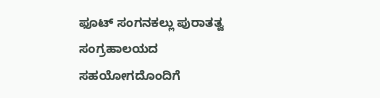ಫೂಟ್ ಸಂಗನಕಲ್ಲು ಪುರಾತತ್ವ ಸಂಗ್ರಹಾಲಯದ ಸಹಯೋಗದೊಂದಿಗೆ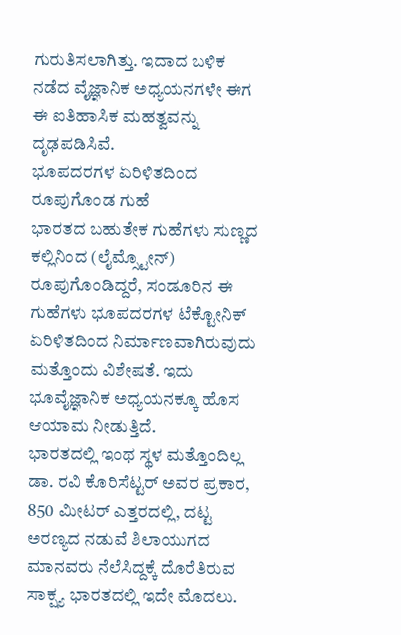ಗುರುತಿಸಲಾಗಿತ್ತು. ಇದಾದ ಬಳಿಕ ನಡೆದ ವೈಜ್ಞಾನಿಕ ಅಧ್ಯಯನಗಳೇ ಈಗ ಈ ಐತಿಹಾಸಿಕ ಮಹತ್ವವನ್ನು ದೃಢಪಡಿಸಿವೆ.
ಭೂಪದರಗಳ ಏರಿಳಿತದಿಂದ ರೂಪುಗೊಂಡ ಗುಹೆ
ಭಾರತದ ಬಹುತೇಕ ಗುಹೆಗಳು ಸುಣ್ಣದ ಕಲ್ಲಿನಿಂದ (ಲೈಮ್ಸ್ಟೋನ್) ರೂಪುಗೊಂಡಿದ್ದರೆ, ಸಂಡೂರಿನ ಈ ಗುಹೆಗಳು ಭೂಪದರಗಳ ಟೆಕ್ಟೋನಿಕ್ ಏರಿಳಿತದಿಂದ ನಿರ್ಮಾಣವಾಗಿರುವುದು ಮತ್ತೊಂದು ವಿಶೇಷತೆ. ಇದು ಭೂವೈಜ್ಞಾನಿಕ ಅಧ್ಯಯನಕ್ಕೂ ಹೊಸ ಆಯಾಮ ನೀಡುತ್ತಿದೆ.
ಭಾರತದಲ್ಲಿ ಇಂಥ ಸ್ಥಳ ಮತ್ತೊಂದಿಲ್ಲ
ಡಾ. ರವಿ ಕೊರಿಸೆಟ್ಟರ್ ಅವರ ಪ್ರಕಾರ, 850 ಮೀಟರ್ ಎತ್ತರದಲ್ಲಿ, ದಟ್ಟ ಅರಣ್ಯದ ನಡುವೆ ಶಿಲಾಯುಗದ ಮಾನವರು ನೆಲೆಸಿದ್ದಕ್ಕೆ ದೊರೆತಿರುವ ಸಾಕ್ಷ್ಯ ಭಾರತದಲ್ಲಿ ಇದೇ ಮೊದಲು.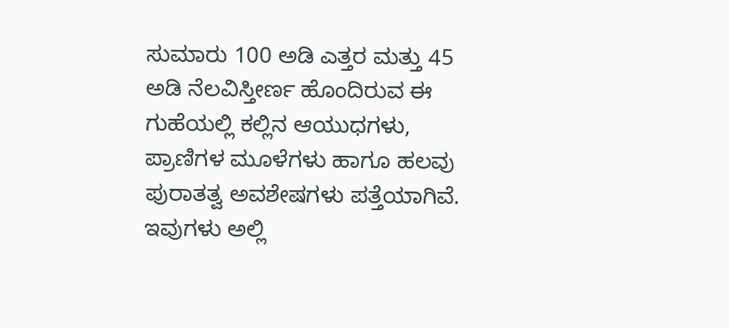ಸುಮಾರು 100 ಅಡಿ ಎತ್ತರ ಮತ್ತು 45 ಅಡಿ ನೆಲವಿಸ್ತೀರ್ಣ ಹೊಂದಿರುವ ಈ ಗುಹೆಯಲ್ಲಿ ಕಲ್ಲಿನ ಆಯುಧಗಳು, ಪ್ರಾಣಿಗಳ ಮೂಳೆಗಳು ಹಾಗೂ ಹಲವು ಪುರಾತತ್ವ ಅವಶೇಷಗಳು ಪತ್ತೆಯಾಗಿವೆ. ಇವುಗಳು ಅಲ್ಲಿ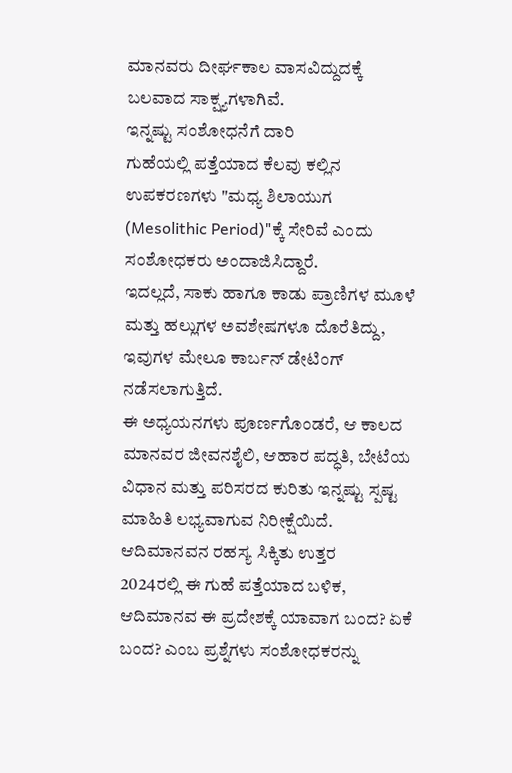ಮಾನವರು ದೀರ್ಘಕಾಲ ವಾಸವಿದ್ದುದಕ್ಕೆ ಬಲವಾದ ಸಾಕ್ಷ್ಯಗಳಾಗಿವೆ.
ಇನ್ನಷ್ಟು ಸಂಶೋಧನೆಗೆ ದಾರಿ
ಗುಹೆಯಲ್ಲಿ ಪತ್ತೆಯಾದ ಕೆಲವು ಕಲ್ಲಿನ ಉಪಕರಣಗಳು "ಮಧ್ಯ ಶಿಲಾಯುಗ (Mesolithic Period)"ಕ್ಕೆ ಸೇರಿವೆ ಎಂದು ಸಂಶೋಧಕರು ಅಂದಾಜಿಸಿದ್ದಾರೆ.
ಇದಲ್ಲದೆ, ಸಾಕು ಹಾಗೂ ಕಾಡು ಪ್ರಾಣಿಗಳ ಮೂಳೆ ಮತ್ತು ಹಲ್ಲುಗಳ ಅವಶೇಷಗಳೂ ದೊರೆತಿದ್ದು, ಇವುಗಳ ಮೇಲೂ ಕಾರ್ಬನ್ ಡೇಟಿಂಗ್ ನಡೆಸಲಾಗುತ್ತಿದೆ.
ಈ ಅಧ್ಯಯನಗಳು ಪೂರ್ಣಗೊಂಡರೆ, ಆ ಕಾಲದ ಮಾನವರ ಜೀವನಶೈಲಿ, ಆಹಾರ ಪದ್ಧತಿ, ಬೇಟೆಯ ವಿಧಾನ ಮತ್ತು ಪರಿಸರದ ಕುರಿತು ಇನ್ನಷ್ಟು ಸ್ಪಷ್ಟ ಮಾಹಿತಿ ಲಭ್ಯವಾಗುವ ನಿರೀಕ್ಷೆಯಿದೆ.
ಆದಿಮಾನವನ ರಹಸ್ಯ ಸಿಕ್ಕಿತು ಉತ್ತರ
2024ರಲ್ಲಿ ಈ ಗುಹೆ ಪತ್ತೆಯಾದ ಬಳಿಕ, ಆದಿಮಾನವ ಈ ಪ್ರದೇಶಕ್ಕೆ ಯಾವಾಗ ಬಂದ? ಏಕೆ ಬಂದ? ಎಂಬ ಪ್ರಶ್ನೆಗಳು ಸಂಶೋಧಕರನ್ನು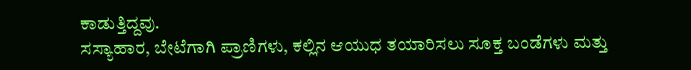ಕಾಡುತ್ತಿದ್ದವು.
ಸಸ್ಯಾಹಾರ, ಬೇಟೆಗಾಗಿ ಪ್ರಾಣಿಗಳು, ಕಲ್ಲಿನ ಆಯುಧ ತಯಾರಿಸಲು ಸೂಕ್ತ ಬಂಡೆಗಳು ಮತ್ತು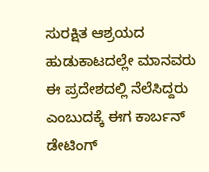ಸುರಕ್ಷಿತ ಆಶ್ರಯದ ಹುಡುಕಾಟದಲ್ಲೇ ಮಾನವರು ಈ ಪ್ರದೇಶದಲ್ಲಿ ನೆಲೆಸಿದ್ದರು ಎಂಬುದಕ್ಕೆ ಈಗ ಕಾರ್ಬನ್ ಡೇಟಿಂಗ್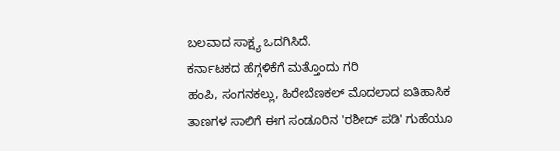ಬಲವಾದ ಸಾಕ್ಷ್ಯ ಒದಗಿಸಿದೆ.
ಕರ್ನಾಟಕದ ಹೆಗ್ಗಳಿಕೆಗೆ ಮತ್ತೊಂದು ಗರಿ
ಹಂಪಿ, ಸಂಗನಕಲ್ಲು, ಹಿರೇಬೆಣಕಲ್ ಮೊದಲಾದ ಐತಿಹಾಸಿಕ ತಾಣಗಳ ಸಾಲಿಗೆ ಈಗ ಸಂಡೂರಿನ 'ರಶೀದ್ ಪಡಿ' ಗುಹೆಯೂ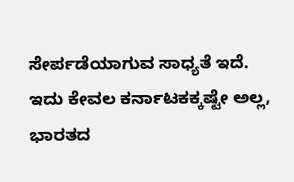ಸೇರ್ಪಡೆಯಾಗುವ ಸಾಧ್ಯತೆ ಇದೆ.
ಇದು ಕೇವಲ ಕರ್ನಾಟಕಕ್ಕಷ್ಟೇ ಅಲ್ಲ, ಭಾರತದ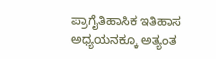ಪ್ರಾಗೈತಿಹಾಸಿಕ ಇತಿಹಾಸ ಅಧ್ಯಯನಕ್ಕೂ ಅತ್ಯಂತ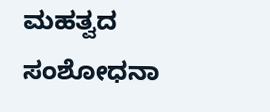ಮಹತ್ವದ ಸಂಶೋಧನಾ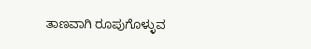ತಾಣವಾಗಿ ರೂಪುಗೊಳ್ಳುವ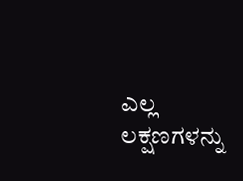ಎಲ್ಲ ಲಕ್ಷಣಗಳನ್ನು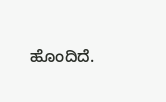ಹೊಂದಿದೆ.